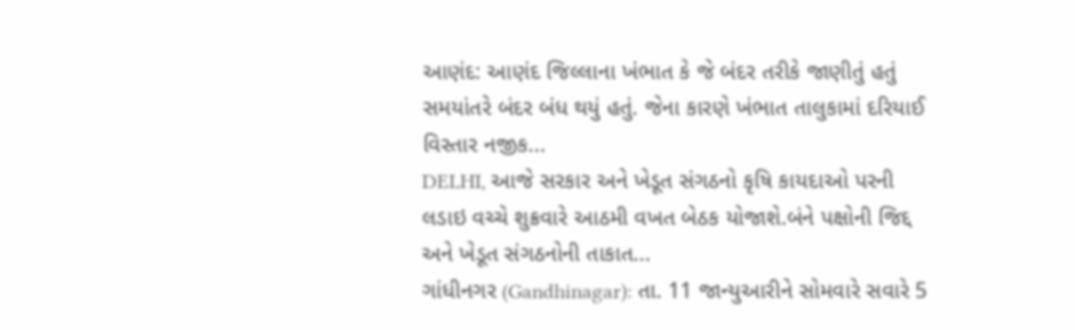આણંદ: આણંદ જિલ્લાના ખંભાત કે જે બંદર તરીકે જાણીતું હતું સમયાંતરે બંદર બંધ થયું હતું. જેના કારણે ખંભાત તાલુકામાં દરિયાઈ વિસ્તાર નજીક...
DELHI, આજે સરકાર અને ખેડૂત સંગઠનો કૃષિ કાયદાઓ પરની લડાઇ વચ્ચે શુક્રવારે આઠમી વખત બેઠક યોજાશે.બંને પક્ષોની જિદ્દ અને ખેડૂત સંગઠનોની તાકાત...
ગાંધીનગર (Gandhinagar): તા. 11 જાન્યુઆરીને સોમવારે સવારે 5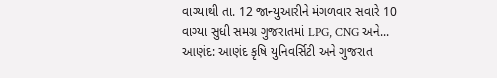વાગ્યાથી તા. 12 જાન્યુઆરીને મંગળવાર સવારે 10 વાગ્યા સુધી સમગ્ર ગુજરાતમાં LPG, CNG અને...
આણંદ: આણંદ કૃષિ યુનિવર્સિટી અને ગુજરાત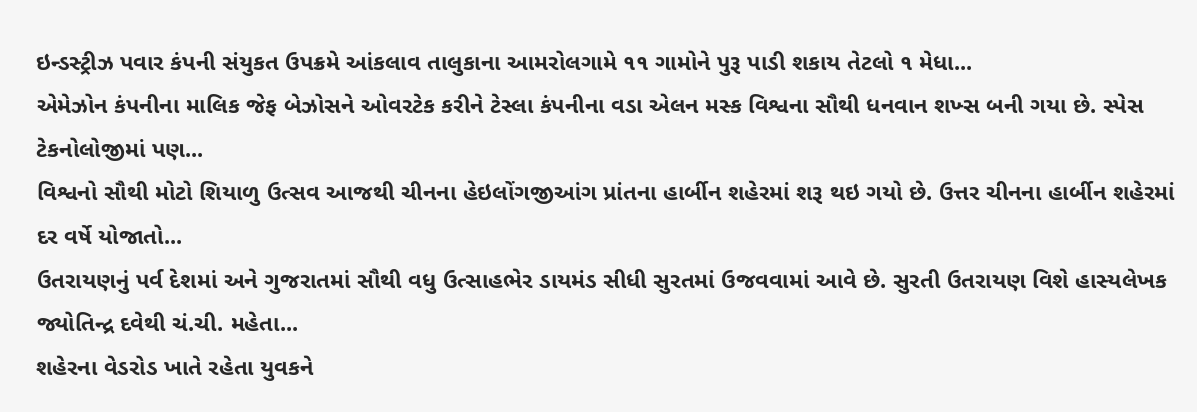ઇન્ડસ્ટ્રીઝ પવાર કંપની સંયુકત ઉપક્રમે આંકલાવ તાલુકાના આમરોલગામે ૧૧ ગામોને પુરૂ પાડી શકાય તેટલો ૧ મેધા...
એમેઝોન કંપનીના માલિક જેફ બેઝોસને ઓવરટેક કરીને ટેસ્લા કંપનીના વડા એલન મસ્ક વિશ્વના સૌથી ધનવાન શખ્સ બની ગયા છે. સ્પેસ ટેકનોલોજીમાં પણ...
વિશ્વનો સૌથી મોટો શિયાળુ ઉત્સવ આજથી ચીનના હેઇલોંગજીઆંગ પ્રાંતના હાર્બીન શહેરમાં શરૂ થઇ ગયો છે. ઉત્તર ચીનના હાર્બીન શહેરમાં દર વર્ષે યોજાતો...
ઉતરાયણનું પર્વ દેશમાં અને ગુજરાતમાં સૌથી વધુ ઉત્સાહભેર ડાયમંડ સીધી સુરતમાં ઉજવવામાં આવે છે. સુરતી ઉતરાયણ વિશે હાસ્યલેખક જ્યોતિન્દ્ર દવેથી ચં.ચી. મહેતા...
શહેરના વેડરોડ ખાતે રહેતા યુવકને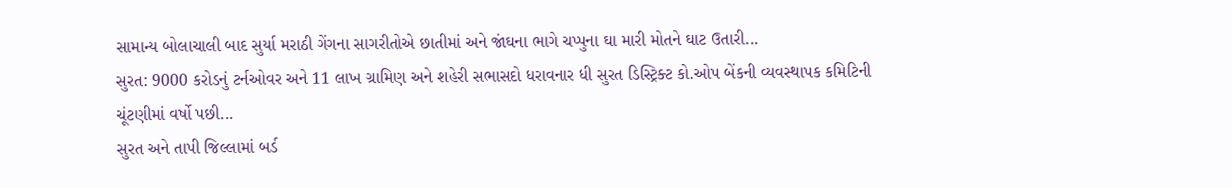સામાન્ય બોલાચાલી બાદ સુર્યા મરાઠી ગેંગના સાગરીતોએ છાતીમાં અને જાંઘના ભાગે ચપ્પુના ઘા મારી મોતને ઘાટ ઉતારી...
સુરત: 9000 કરોડનું ટર્નઓવર અને 11 લાખ ગ્રામિણ અને શહેરી સભાસદો ધરાવનાર ધી સુરત ડિસ્ટ્રિક્ટ કો.ઓપ બેંકની વ્યવસ્થાપક કમિટિની ચૂંટણીમાં વર્ષો પછી...
સુરત અને તાપી જિલ્લામાં બર્ડ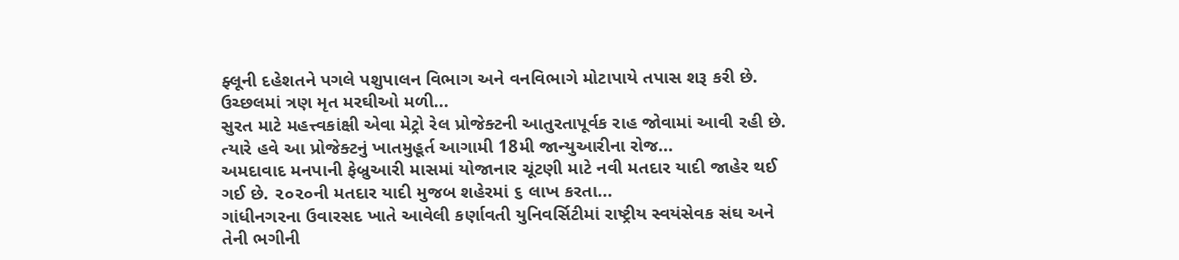ફ્લૂની દહેશતને પગલે પશુપાલન વિભાગ અને વનવિભાગે મોટાપાયે તપાસ શરૂ કરી છે. ઉચ્છલમાં ત્રણ મૃત મરઘીઓ મળી...
સુરત માટે મહત્ત્વકાંક્ષી એવા મેટ્રો રેલ પ્રોજેક્ટની આતુરતાપૂર્વક રાહ જોવામાં આવી રહી છે. ત્યારે હવે આ પ્રોજેક્ટનું ખાતમુહૂર્ત આગામી 18મી જાન્યુઆરીના રોજ...
અમદાવાદ મનપાની ફેબ્રુઆરી માસમાં યોજાનાર ચૂંટણી માટે નવી મતદાર યાદી જાહેર થઈ ગઈ છે. ૨૦૨૦ની મતદાર યાદી મુજબ શહેરમાં ૬ લાખ કરતા...
ગાંધીનગરના ઉવારસદ ખાતે આવેલી કર્ણાવતી યુનિવર્સિટીમાં રાષ્ટ્રીય સ્વયંસેવક સંઘ અને તેની ભગીની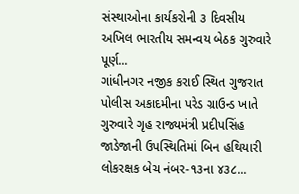સંસ્થાઓના કાર્યકરોની ૩ દિવસીય અખિલ ભારતીય સમન્વય બેઠક ગુરુવારે પૂર્ણ...
ગાંધીનગર નજીક કરાઈ સ્થિત ગુજરાત પોલીસ અકાદમીના પરેડ ગ્રાઉન્ડ ખાતે ગુરુવારે ગૃહ રાજ્યમંત્રી પ્રદીપસિંહ જાડેજાની ઉપસ્થિતિમાં બિન હથિયારી લોકરક્ષક બેચ નંબર-૧૩ના ૪૩૮...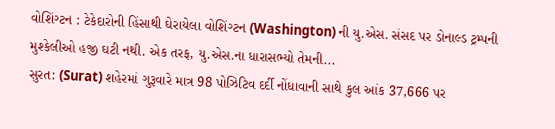વોશિંગ્ટન : ટેકેદારોની હિંસાથી ઘેરાયેલા વોશિંગ્ટન (Washington) ની યુ.એસ. સંસદ પર ડોનાલ્ડ ટ્રમ્પની મુશ્કેલીઓ હજી ઘટી નથી. એક તરફ, યુ.એસ.ના ધારાસભ્યો તેમની...
સુરત: (Surat) શહેરમાં ગુરૂવારે માત્ર 98 પોઝિટિવ દર્દી નોંધાવાની સાથે કુલ આંક 37,666 પર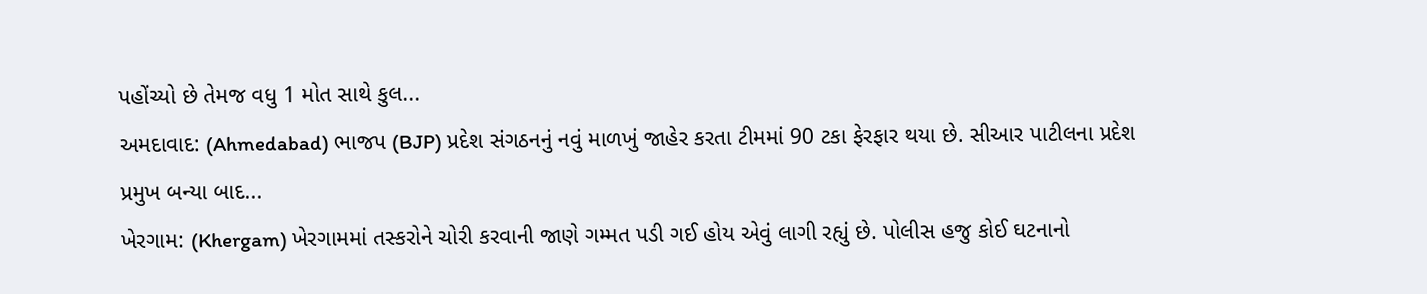પહોંચ્યો છે તેમજ વધુ 1 મોત સાથે કુલ...
અમદાવાદ: (Ahmedabad) ભાજપ (BJP) પ્રદેશ સંગઠનનું નવું માળખું જાહેર કરતા ટીમમાં 90 ટકા ફેરફાર થયા છે. સીઆર પાટીલના પ્રદેશ પ્રમુખ બન્યા બાદ...
ખેરગામ: (Khergam) ખેરગામમાં તસ્કરોને ચોરી કરવાની જાણે ગમ્મત પડી ગઈ હોય એવું લાગી રહ્યું છે. પોલીસ હજુ કોઈ ઘટનાનો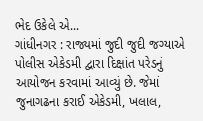ભેદ ઉકેલે એ...
ગાંધીનગર : રાજ્યમાં જુદી જુદી જગ્યાએ પોલીસ એકેડમી દ્વારા દિક્ષાંત પરેડનું આયોજન કરવામાં આવ્યું છે. જેમાં જુનાગઢના કરાઈ એકેડમી, ખલાલ,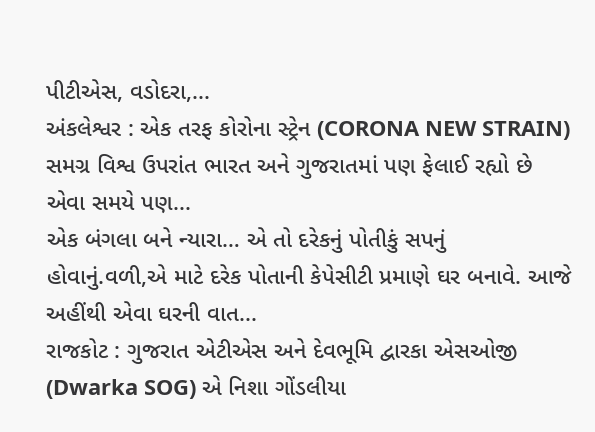પીટીએસ, વડોદરા,...
અંકલેશ્વર : એક તરફ કોરોના સ્ટ્રેન (CORONA NEW STRAIN) સમગ્ર વિશ્વ ઉપરાંત ભારત અને ગુજરાતમાં પણ ફેલાઈ રહ્યો છે એવા સમયે પણ...
એક બંગલા બને ન્યારા… એ તો દરેકનું પોતીકું સપનું હોવાનું.વળી,એ માટે દરેક પોતાની કેપેસીટી પ્રમાણે ઘર બનાવે. આજે અહીંથી એવા ઘરની વાત...
રાજકોટ : ગુજરાત એટીએસ અને દેવભૂમિ દ્વારકા એસઓજી (Dwarka SOG) એ નિશા ગોંડલીયા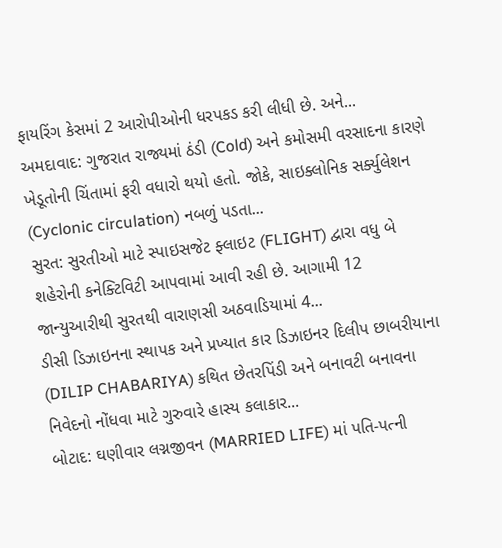ફાયરિંગ કેસમાં 2 આરોપીઓની ધરપકડ કરી લીધી છે. અને...
અમદાવાદ: ગુજરાત રાજ્યમાં ઠંડી (Cold) અને કમોસમી વરસાદના કારણે ખેડૂતોની ચિંતામાં ફરી વધારો થયો હતો. જોકે, સાઇક્લોનિક સર્ક્યુલેશન (Cyclonic circulation) નબળું પડતા...
સુરત: સુરતીઓ માટે સ્પાઇસજેટ ફ્લાઇટ (FLIGHT) દ્વારા વધુ બે શહેરોની કનેક્ટિવિટી આપવામાં આવી રહી છે. આગામી 12 જાન્યુઆરીથી સુરતથી વારાણસી અઠવાડિયામાં 4...
ડીસી ડિઝાઇનના સ્થાપક અને પ્રખ્યાત કાર ડિઝાઇનર દિલીપ છાબરીયાના (DILIP CHABARIYA) કથિત છેતરપિંડી અને બનાવટી બનાવના નિવેદનો નોંધવા માટે ગુરુવારે હાસ્ય કલાકાર...
બોટાદ: ઘણીવાર લગ્નજીવન (MARRIED LIFE) માં પતિ-પત્ની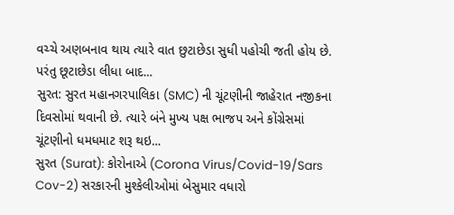વચ્ચે અણબનાવ થાય ત્યારે વાત છુટાછેડા સુધી પહોચી જતી હોય છે. પરંતુ છૂટાછેડા લીધા બાદ...
સુરત: સુરત મહાનગરપાલિકા (SMC) ની ચૂંટણીની જાહેરાત નજીકના દિવસોમાં થવાની છે. ત્યારે બંને મુખ્ય પક્ષ ભાજપ અને કોંગ્રેસમાં ચૂંટણીનો ધમધમાટ શરૂ થઇ...
સુરત (Surat): કોરોનાએ (Corona Virus/Covid-19/Sars Cov-2) સરકારની મુશ્કેલીઓમાં બેસુમાર વધારો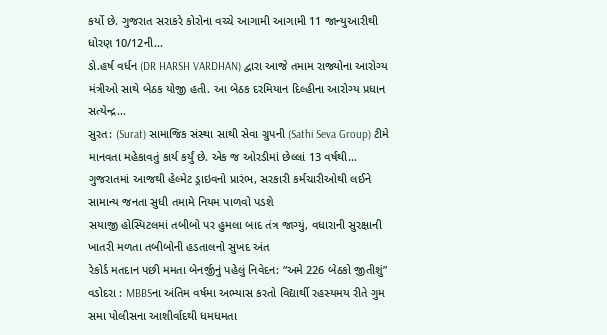કર્યો છે. ગુજરાત સરાકરે કોરોના વચ્ચે આગામી આગામી 11 જાન્યુઆરીથી ધોરણ 10/12ની...
ડો.હર્ષ વર્ધન (DR HARSH VARDHAN) દ્વારા આજે તમામ રાજ્યોના આરોગ્ય મંત્રીઓ સાથે બેઠક યોજી હતી. આ બેઠક દરમિયાન દિલ્હીના આરોગ્ય પ્રધાન સત્યેન્દ્ર...
સુરત: (Surat) સામાજિક સંસ્થા સાથી સેવા ગ્રુપની (Sathi Seva Group) ટીમે માનવતા મહેકાવતું કાર્ય કર્યું છે. એક જ ઓરડીમાં છેલ્લાં 13 વર્ષથી...
ગુજરાતમાં આજથી હેલ્મેટ ડ્રાઇવનો પ્રારંભ, સરકારી કર્મચારીઓથી લઈને સામાન્ય જનતા સુધી તમામે નિયમ પાળવો પડશે
સયાજી હોસ્પિટલમાં તબીબો પર હુમલા બાદ તંત્ર જાગ્યું, વધારાની સુરક્ષાની ખાતરી મળતા તબીબોની હડતાલનો સુખદ અંત
રેકોર્ડ મતદાન પછી મમતા બેનર્જીનું પહેલું નિવેદન: “અમે 226 બેઠકો જીતીશું”
વડોદરા : MBBSના અંતિમ વર્ષમા અભ્યાસ કરતો વિદ્યાર્થી રહસ્યમય રીતે ગુમ
સમા પોલીસના આશીર્વાદથી ધમધમતા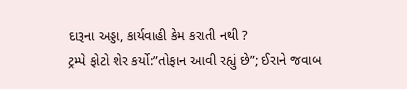દારૂના અડ્ડા, કાર્યવાહી કેમ કરાતી નથી ?
ટ્રમ્પે ફોટો શેર કર્યો:”તોફાન આવી રહ્યું છે”; ઈરાને જવાબ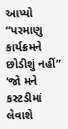આપ્યો “પરમાણુ કાર્યક્રમને છોડીશું નહીં”
‘જો મને કસ્ટડીમાં લેવાશે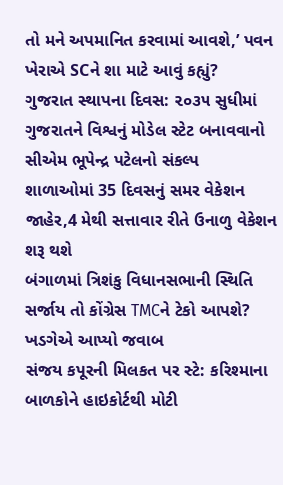તો મને અપમાનિત કરવામાં આવશે,’ પવન ખેરાએ SCને શા માટે આવું કહ્યું?
ગુજરાત સ્થાપના દિવસ: ૨૦૩૫ સુધીમાં ગુજરાતને વિશ્વનું મોડેલ સ્ટેટ બનાવવાનો સીએમ ભૂપેન્દ્ર પટેલનો સંકલ્પ
શાળાઓમાં 35 દિવસનું સમર વેકેશન જાહેર,4 મેથી સત્તાવાર રીતે ઉનાળુ વેકેશન શરૂ થશે
બંગાળમાં ત્રિશંકુ વિધાનસભાની સ્થિતિ સર્જાય તો કોંગ્રેસ TMCને ટેકો આપશે? ખડગેએ આપ્યો જવાબ
સંજય કપૂરની મિલકત પર સ્ટે: કરિશ્માના બાળકોને હાઇકોર્ટથી મોટી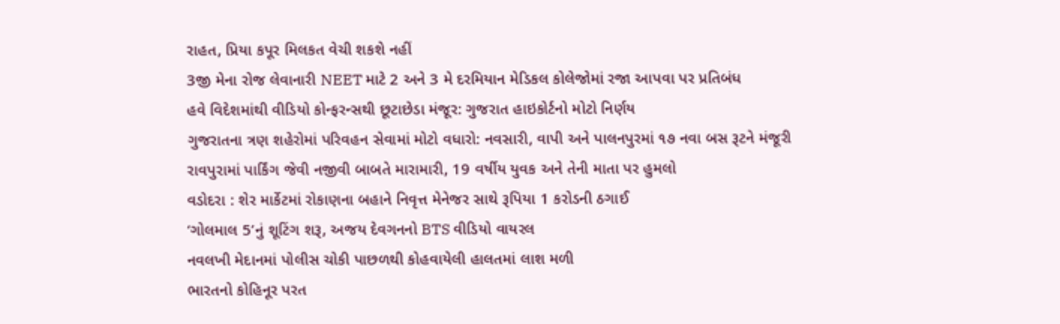રાહત, પ્રિયા કપૂર મિલકત વેચી શકશે નહીં
3જી મેના રોજ લેવાનારી NEET માટે 2 અને 3 મે દરમિયાન મેડિકલ કોલેજોમાં રજા આપવા પર પ્રતિબંધ
હવે વિદેશમાંથી વીડિયો કોન્ફરન્સથી છૂટાછેડા મંજૂર: ગુજરાત હાઇકોર્ટનો મોટો નિર્ણય
ગુજરાતના ત્રણ શહેરોમાં પરિવહન સેવામાં મોટો વધારો: નવસારી, વાપી અને પાલનપુરમાં ૧૭ નવા બસ રૂટને મંજૂરી
રાવપુરામાં પાર્કિંગ જેવી નજીવી બાબતે મારામારી, 19 વર્ષીય યુવક અને તેની માતા પર હુમલો
વડોદરા : શેર માર્કેટમાં રોકાણના બહાને નિવૃત્ત મેનેજર સાથે રૂપિયા 1 કરોડની ઠગાઈ
‘ગોલમાલ 5’નું શૂટિંગ શરૂ, અજય દેવગનનો BTS વીડિયો વાયરલ
નવલખી મેદાનમાં પોલીસ ચોકી પાછળથી કોહવાયેલી હાલતમાં લાશ મળી
ભારતનો કોહિનૂર પરત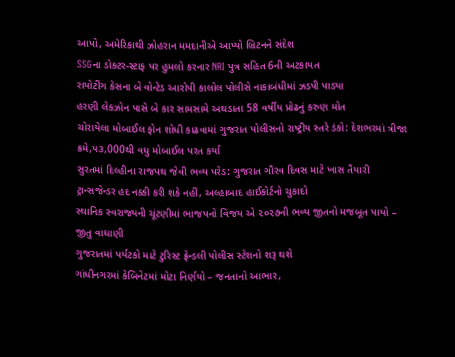આપો, અમેરિકાથી ઝોહરાન મમદાનીએ આપ્યો બ્રિટનને સંદેશ
SSGના ડોક્ટર-સ્ટાફ પર હુમલો કરનાર NRI પુત્ર સહિત 6ની અટકાયત
રાયોટીંગ કેસના બે વોન્ટેડ આરોપી કાલોલ પોલીસે નાકાબંધીમાં ઝડપી પાડ્યા
હરણી લેકઝોન પાસે બે કાર સામસામે અથડાતા 58 વર્ષીય પ્રોઢનું કરુણ મોત
ચોરાયેલા મોબાઈલ ફોન શોધી કાઢવામાં ગુજરાત પોલીસનો રાષ્ટ્રીય સ્તરે ડંકો: દેશભરમાં ત્રીજા ક્રમે,૫૩,000થી વધુ મોબાઈલ પરત કર્યા
સુરતમાં દિલ્હીના રાજપથ જેવી ભવ્ય પરેડ: ગુજરાત ગૌરવ દિવસ માટે ખાસ તૈયારી
ટ્રાન્સજેન્ડર હદ નક્કી કરી શકે નહીં, અલ્હાબાદ હાઈકોર્ટનો ચુકાદો
સ્થાનિક સ્વરાજ્યની ચૂંટણીમાં ભાજપનો વિજય એ ૨૦૨૭ની ભવ્ય જીતનો મજબૂત પાયો – જીતુ વાઘાણી
ગુજરાતમાં પર્યટકો માટે ટુરિસ્ટ ફ્રેન્ડલી પોલીસ સ્ટેશનો શરૂ થશે
ગાંધીનગરમાં કેબિનેટમાં મોટા નિર્ણયો – જનતાનો આભાર,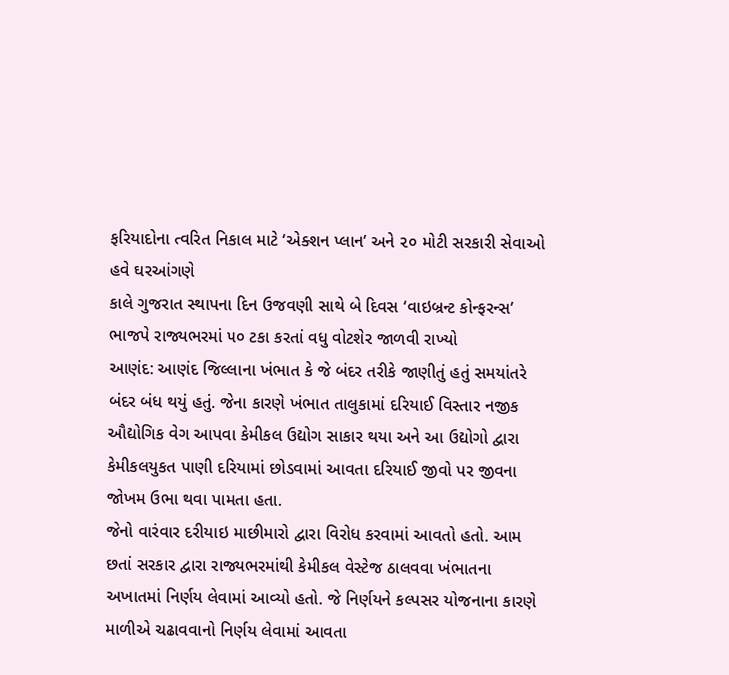ફરિયાદોના ત્વરિત નિકાલ માટે ‘એક્શન પ્લાન’ અને ૨૦ મોટી સરકારી સેવાઓ હવે ઘરઆંગણે
કાલે ગુજરાત સ્થાપના દિન ઉજવણી સાથે બે દિવસ ‘વાઇબ્રન્ટ કોન્ફરન્સ’
ભાજપે રાજ્યભરમાં ૫૦ ટકા કરતાં વધુ વોટશેર જાળવી રાખ્યો
આણંદ: આણંદ જિલ્લાના ખંભાત કે જે બંદર તરીકે જાણીતું હતું સમયાંતરે બંદર બંધ થયું હતું. જેના કારણે ખંભાત તાલુકામાં દરિયાઈ વિસ્તાર નજીક ઔદ્યોગિક વેગ આપવા કેમીકલ ઉદ્યોગ સાકાર થયા અને આ ઉદ્યોગો દ્વારા કેમીકલયુકત પાણી દરિયામાં છોડવામાં આવતા દરિયાઈ જીવો પર જીવના જોખમ ઉભા થવા પામતા હતા.
જેનો વારંવાર દરીયાઇ માછીમારો દ્વારા વિરોધ કરવામાં આવતો હતો. આમ છતાં સરકાર દ્વારા રાજ્યભરમાંથી કેમીકલ વેસ્ટેજ ઠાલવવા ખંભાતના અખાતમાં નિર્ણય લેવામાં આવ્યો હતો. જે નિર્ણયને કલ્પસર યોજનાના કારણે માળીએ ચઢાવવાનો નિર્ણય લેવામાં આવતા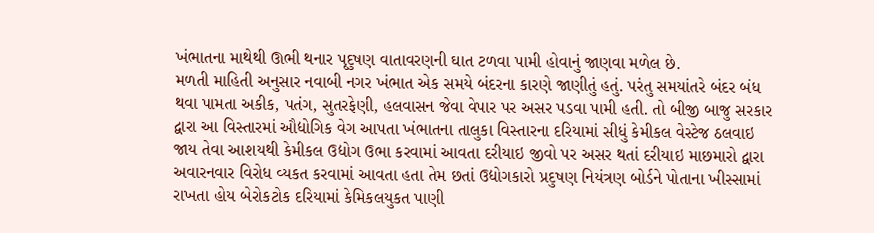ખંભાતના માથેથી ઊભી થનાર પૃદુષણ વાતાવરણની ઘાત ટળવા પામી હોવાનું જાણવા મળેલ છે.
મળતી માહિતી અનુસાર નવાબી નગર ખંભાત એક સમયે બંદરના કારણે જાણીતું હતું. પરંતુ સમયાંતરે બંદર બંધ થવા પામતા અકીક, પતંગ, સુતરફેણી, હલવાસન જેવા વેપાર પર અસર પડવા પામી હતી. તો બીજી બાજુ સરકાર દ્વારા આ વિસ્તારમાં ઔદ્યોગિક વેગ આપતા ખંભાતના તાલુકા વિસ્તારના દરિયામાં સીધું કેમીકલ વેસ્ટેજ ઠલવાઇ જાય તેવા આશયથી કેમીકલ ઉદ્યોગ ઉભા કરવામાં આવતા દરીયાઇ જીવો પર અસર થતાં દરીયાઇ માછમારો દ્વારા અવારનવાર વિરોધ વ્યકત કરવામાં આવતા હતા તેમ છતાં ઉદ્યોગકારો પ્રદુષણ નિયંત્રણ બોર્ડને પોતાના ખીસ્સામાં રાખતા હોય બેરોકટોક દરિયામાં કેમિકલયુકત પાણી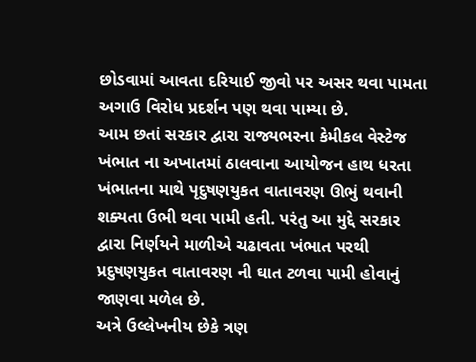છોડવામાં આવતા દરિયાઈ જીવો પર અસર થવા પામતા અગાઉ વિરોધ પ્રદર્શન પણ થવા પામ્યા છે.
આમ છતાં સરકાર દ્વારા રાજ્યભરના કેમીકલ વેસ્ટેજ ખંભાત ના અખાતમાં ઠાલવાના આયોજન હાથ ધરતા ખંભાતના માથે પૃદુષણયુકત વાતાવરણ ઊભું થવાની શક્યતા ઉભી થવા પામી હતી. પરંતુ આ મુદ્દે સરકાર દ્વારા નિર્ણયને માળીએ ચઢાવતા ખંભાત પરથી પ્રદુષણયુકત વાતાવરણ ની ઘાત ટળવા પામી હોવાનું જાણવા મળેલ છે.
અત્રે ઉલ્લેખનીય છેકે ત્રણ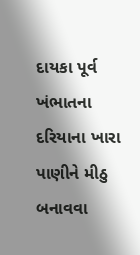દાયકા પૂર્વ ખંભાતના દરિયાના ખારા પાણીને મીઠુ બનાવવા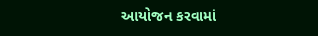આયોજન કરવામાં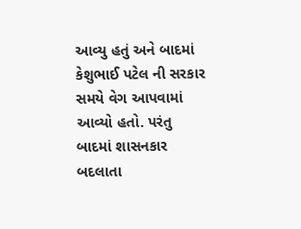આવ્યુ હતું અને બાદમાં કેશુભાઈ પટેલ ની સરકાર સમયે વેગ આપવામાં આવ્યો હતો. પરંતુ બાદમાં શાસનકાર બદલાતા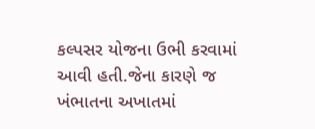કલ્પસર યોજના ઉભી કરવામાં આવી હતી.જેના કારણે જ ખંભાતના અખાતમાં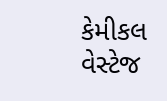કેમીકલ વેસ્ટેજ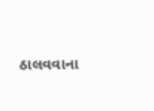ઠાલવવાના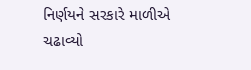નિર્ણયને સરકારે માળીએ ચઢાવ્યો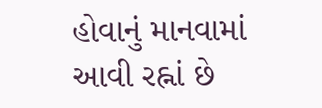હોવાનું માનવામાં આવી રહ્નાં છે